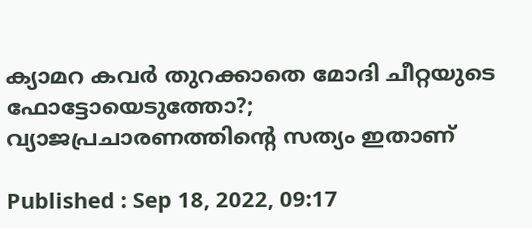ക്യാമറ കവര്‍ തുറക്കാതെ മോദി ചീറ്റയുടെ ഫോട്ടോയെടുത്തോ?; വ്യാജപ്രചാരണത്തിന്‍റെ സത്യം ഇതാണ്

Published : Sep 18, 2022, 09:17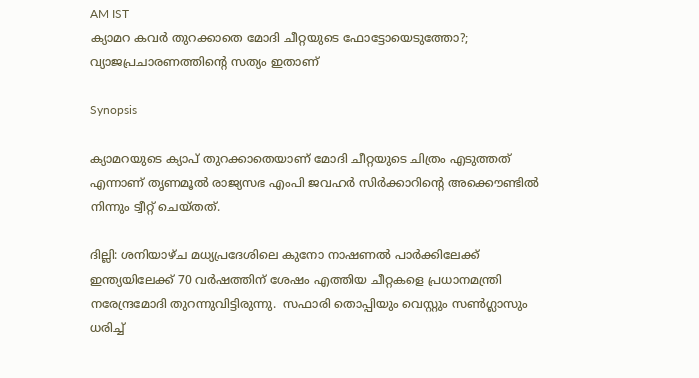AM IST
ക്യാമറ കവര്‍ തുറക്കാതെ മോദി ചീറ്റയുടെ ഫോട്ടോയെടുത്തോ?; വ്യാജപ്രചാരണത്തിന്‍റെ സത്യം ഇതാണ്

Synopsis

ക്യാമറയുടെ ക്യാപ് തുറക്കാതെയാണ് മോദി ചീറ്റയുടെ ചിത്രം എടുത്തത് എന്നാണ് തൃണമൂല്‍ രാജ്യസഭ എംപി ജവഹര്‍ സിര്‍ക്കാറിന്‍റെ അക്കൌണ്ടില്‍ നിന്നും ട്വീറ്റ് ചെയ്തത്.

ദില്ലി: ശനിയാഴ്ച മധ്യപ്രദേശിലെ കുനോ നാഷണൽ പാർക്കിലേക്ക് ഇന്ത്യയിലേക്ക് 70 വര്‍ഷത്തിന് ശേഷം എത്തിയ ചീറ്റകളെ പ്രധാനമന്ത്രി നരേന്ദ്രമോദി തുറന്നുവിട്ടിരുന്നു.  സഫാരി തൊപ്പിയും വെസ്റ്റും സൺഗ്ലാസും ധരിച്ച്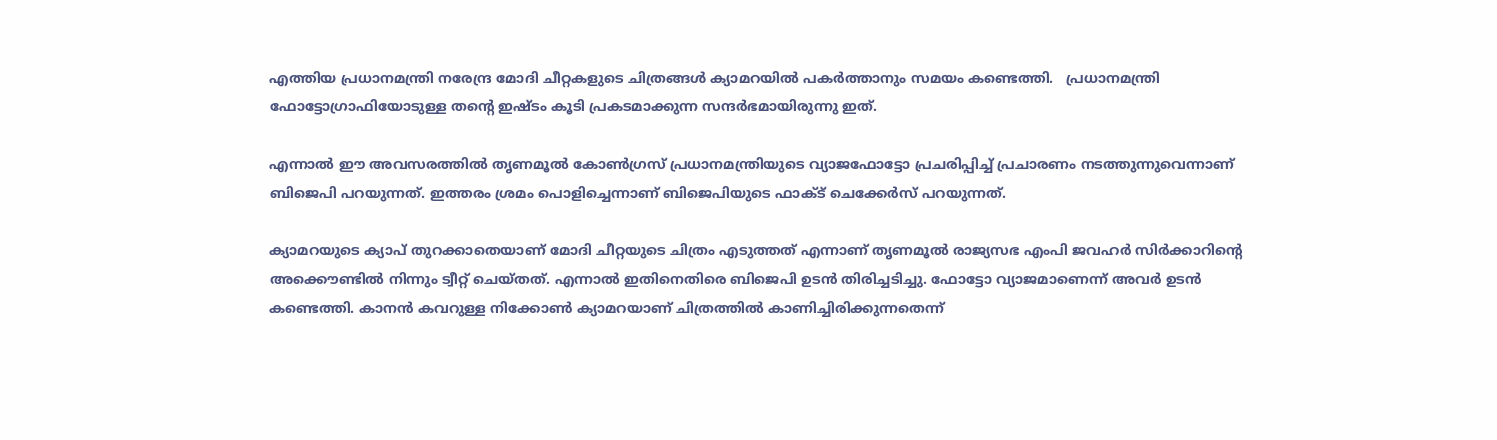എത്തിയ പ്രധാനമന്ത്രി നരേന്ദ്ര മോദി ചീറ്റകളുടെ ചിത്രങ്ങള്‍ ക്യാമറയില്‍ പകര്‍ത്താനും സമയം കണ്ടെത്തി.   പ്രധാനമന്ത്രി ഫോട്ടോഗ്രാഫിയോടുള്ള തന്റെ ഇഷ്ടം കൂടി പ്രകടമാക്കുന്ന സന്ദര്‍ഭമായിരുന്നു ഇത്.

എന്നാല്‍ ഈ അവസരത്തില്‍ തൃണമൂൽ കോൺഗ്രസ് പ്രധാനമന്ത്രിയുടെ വ്യാജഫോട്ടോ പ്രചരിപ്പിച്ച് പ്രചാരണം നടത്തുന്നുവെന്നാണ് ബിജെപി പറയുന്നത്. ഇത്തരം ശ്രമം പൊളിച്ചെന്നാണ് ബിജെപിയുടെ ഫാക്ട് ചെക്കേര്‍സ് പറയുന്നത്.

ക്യാമറയുടെ ക്യാപ് തുറക്കാതെയാണ് മോദി ചീറ്റയുടെ ചിത്രം എടുത്തത് എന്നാണ് തൃണമൂല്‍ രാജ്യസഭ എംപി ജവഹര്‍ സിര്‍ക്കാറിന്‍റെ അക്കൌണ്ടില്‍ നിന്നും ട്വീറ്റ് ചെയ്തത്. എന്നാല്‍ ഇതിനെതിരെ ബിജെപി ഉടന്‍ തിരിച്ചടിച്ചു. ഫോട്ടോ വ്യാജമാണെന്ന് അവര്‍ ഉടന്‍ കണ്ടെത്തി. കാനൻ കവറുള്ള നിക്കോൺ ക്യാമറയാണ് ചിത്രത്തിൽ കാണിച്ചിരിക്കുന്നതെന്ന്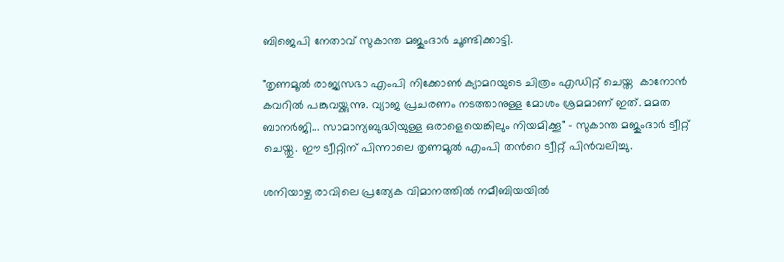ബിജെപി നേതാവ് സുകാന്ത മജുംദാർ ചൂണ്ടിക്കാട്ടി.

"തൃണമൂല്‍ രാജ്യസഭാ എംപി നിക്കോൺ ക്യാമറയുടെ ചിത്രം എഡിറ്റ് ചെയ്ത  കാനോൻ കവറിൽ പങ്കുവയ്ക്കുന്നു. വ്യാജ പ്രചരണം നടത്താനുള്ള മോശം ശ്രമമാണ് ഇത്. മമത ബാനർജി... സാമാന്യബുദ്ധിയുള്ള ഒരാളെയെങ്കിലും നിയമിക്കൂ" - സുകാന്ത മജുംദാർ ട്വീറ്റ് ചെയ്തു. ഈ ട്വീറ്റിന് പിന്നാലെ തൃണമൂല്‍ എംപി തന്‍റെ ട്വീറ്റ് പിന്‍വലിച്ചു.

ശനിയാഴ്ച രാവിലെ പ്രത്യേക വിമാനത്തിൽ നമീബിയയിൽ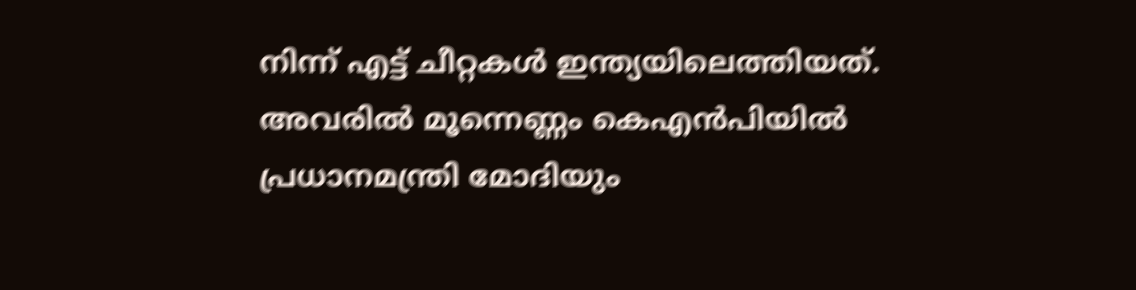നിന്ന് എട്ട് ചീറ്റകൾ ഇന്ത്യയിലെത്തിയത്. അവരിൽ മൂന്നെണ്ണം കെഎൻപിയിൽ പ്രധാനമന്ത്രി മോദിയും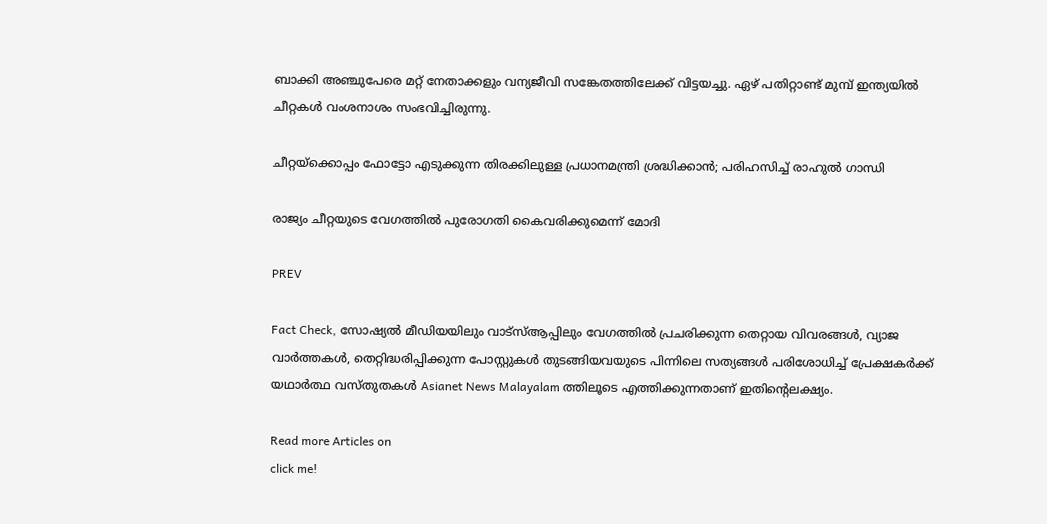ബാക്കി അഞ്ചുപേരെ മറ്റ് നേതാക്കളും വന്യജീവി സങ്കേതത്തിലേക്ക് വിട്ടയച്ചു. ഏഴ് പതിറ്റാണ്ട് മുമ്പ് ഇന്ത്യയിൽ ചീറ്റകൾ വംശനാശം സംഭവിച്ചിരുന്നു.

ചീറ്റയ്ക്കൊപ്പം ഫോട്ടോ എടുക്കുന്ന തിരക്കിലുള്ള പ്രധാനമന്ത്രി ശ്രദ്ധിക്കാൻ; പരിഹസിച്ച് രാഹുൽ ഗാന്ധി

രാജ്യം ചീറ്റയുടെ വേഗത്തിൽ പുരോഗതി കൈവരിക്കുമെന്ന് മോദി

PREV

Fact Check, സോഷ്യൽ മീഡിയയിലും വാട്സ്ആപ്പിലും വേഗത്തിൽ പ്രചരിക്കുന്ന തെറ്റായ വിവരങ്ങൾ, വ്യാജ വാർത്തകൾ, തെറ്റിദ്ധരിപ്പിക്കുന്ന പോസ്റ്റുകൾ തുടങ്ങിയവയുടെ പിന്നിലെ സത്യങ്ങൾ പരിശോധിച്ച് പ്രേക്ഷകർക്ക് യഥാർത്ഥ വസ്തുതകൾ Asianet News Malayalam ത്തിലൂടെ എത്തിക്കുന്നതാണ് ഇതിന്‍റെലക്ഷ്യം.

Read more Articles on
click me!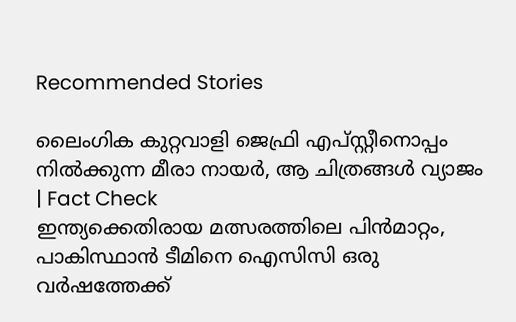Recommended Stories

ലൈംഗിക കുറ്റവാളി ജെഫ്രി എപ്‌സ്റ്റീനൊപ്പം നില്‍ക്കുന്ന മീരാ നായർ, ആ ചിത്രങ്ങള്‍ വ്യാജം | Fact Check
ഇന്ത്യക്കെതിരായ മത്സരത്തിലെ പിന്‍മാറ്റം, പാകിസ്ഥാൻ ടീമിനെ ഐസിസി ഒരു വര്‍ഷത്തേക്ക്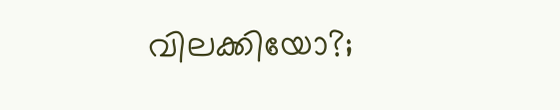വിലക്കിയോ?;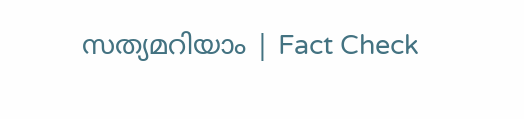സത്യമറിയാം ‌‌| Fact Check